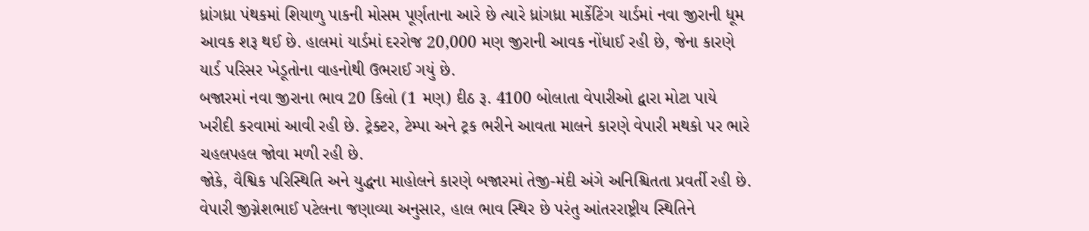ધ્રાંગધ્રા પંથકમાં શિયાળુ પાકની મોસમ પૂર્ણતાના આરે છે ત્યારે ધ્રાંગધ્રા માર્કેટિંગ યાર્ડમાં નવા જીરાની ધૂમ આવક શરૂ થઈ છે. હાલમાં યાર્ડમાં દરરોજ 20,000 મણ જીરાની આવક નોંધાઈ રહી છે, જેના કારણે યાર્ડ પરિસર ખેડૂતોના વાહનોથી ઉભરાઈ ગયું છે.
બજારમાં નવા જીરાના ભાવ 20 કિલો (1 મણ) દીઠ રૂ. 4100 બોલાતા વેપારીઓ દ્વારા મોટા પાયે ખરીદી કરવામાં આવી રહી છે. ટ્રેક્ટર, ટેમ્પા અને ટ્રક ભરીને આવતા માલને કારણે વેપારી મથકો પર ભારે ચહલપહલ જોવા મળી રહી છે.
જોકે, વૈશ્વિક પરિસ્થિતિ અને યુદ્ધના માહોલને કારણે બજારમાં તેજી-મંદી અંગે અનિશ્ચિતતા પ્રવર્તી રહી છે. વેપારી જીગ્નેશભાઈ પટેલના જણાવ્યા અનુસાર, હાલ ભાવ સ્થિર છે પરંતુ આંતરરાષ્ટ્રીય સ્થિતિને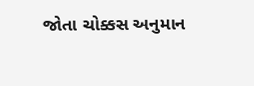જોતા ચોક્કસ અનુમાન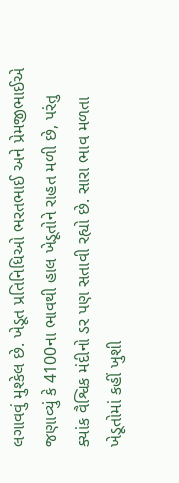લગાવવું મુશ્કેલ છે. ખેડૂત પ્રતિનિધિઓ ભરતભાઈ અને પ્રેમજીભાઈએ જણાવ્યું કે 4100ના ભાવથી હાલ ખેડૂતોને રાહત મળી છે, પરંતુ ક્યાંક વૈશ્વિક મંદીનો ડર પણ સતાવી રહ્યો છે. સારા ભાવ મળતા ખેડૂતોમાં કહીં ખુશી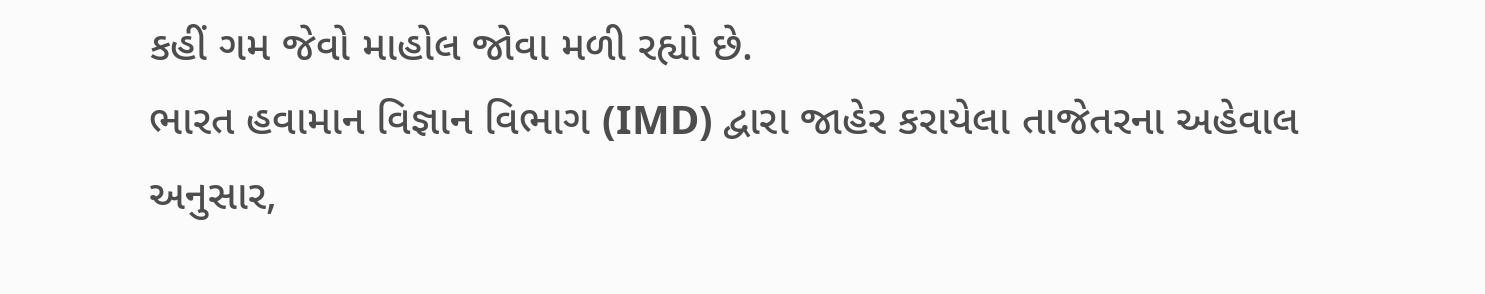કહીં ગમ જેવો માહોલ જોવા મળી રહ્યો છે.
ભારત હવામાન વિજ્ઞાન વિભાગ (IMD) દ્વારા જાહેર કરાયેલા તાજેતરના અહેવાલ અનુસાર,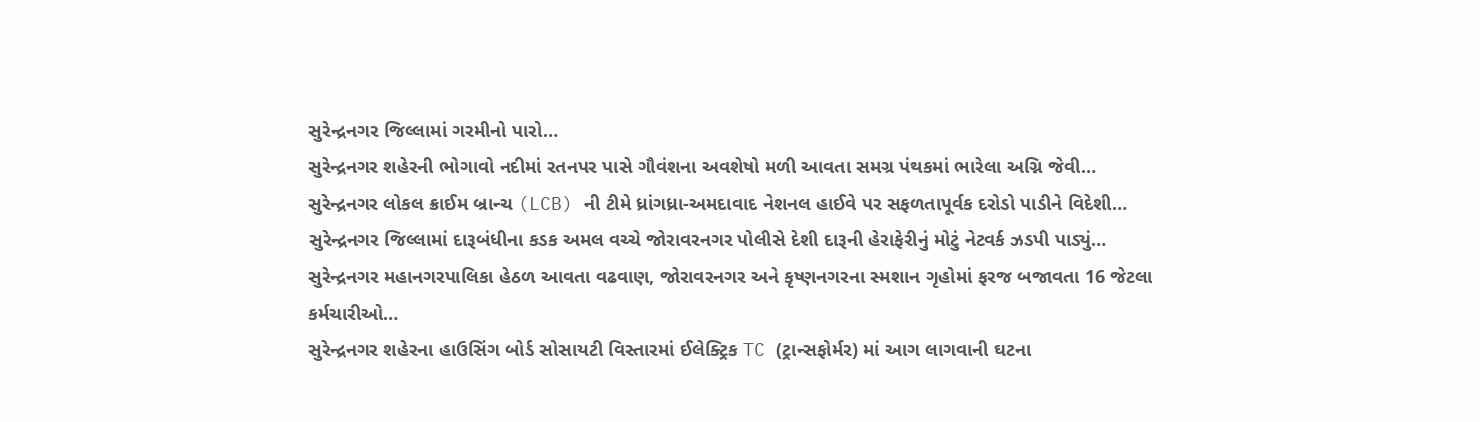સુરેન્દ્રનગર જિલ્લામાં ગરમીનો પારો…
સુરેન્દ્રનગર શહેરની ભોગાવો નદીમાં રતનપર પાસે ગૌવંશના અવશેષો મળી આવતા સમગ્ર પંથકમાં ભારેલા અગ્નિ જેવી…
સુરેન્દ્રનગર લોકલ ક્રાઈમ બ્રાન્ચ (LCB) ની ટીમે ધ્રાંગધ્રા-અમદાવાદ નેશનલ હાઈવે પર સફળતાપૂર્વક દરોડો પાડીને વિદેશી…
સુરેન્દ્રનગર જિલ્લામાં દારૂબંધીના કડક અમલ વચ્ચે જોરાવરનગર પોલીસે દેશી દારૂની હેરાફેરીનું મોટું નેટવર્ક ઝડપી પાડ્યું…
સુરેન્દ્રનગર મહાનગરપાલિકા હેઠળ આવતા વઢવાણ, જોરાવરનગર અને કૃષ્ણનગરના સ્મશાન ગૃહોમાં ફરજ બજાવતા 16 જેટલા કર્મચારીઓ…
સુરેન્દ્રનગર શહેરના હાઉસિંગ બોર્ડ સોસાયટી વિસ્તારમાં ઈલેક્ટ્રિક TC (ટ્રાન્સફોર્મર) માં આગ લાગવાની ઘટના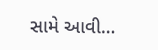સામે આવી…